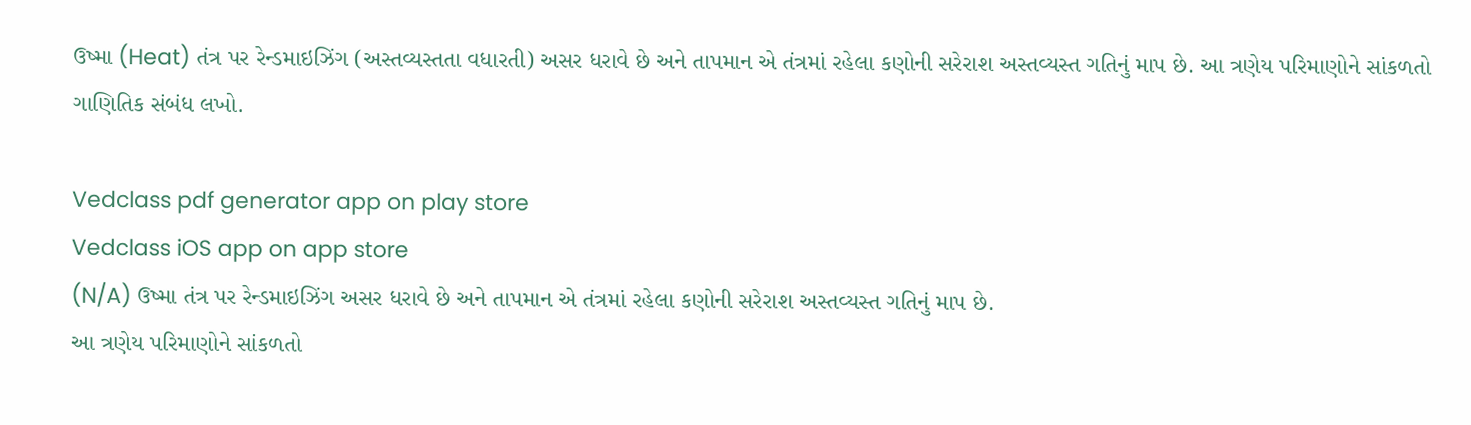ઉષ્મા (Heat) તંત્ર પર રેન્ડમાઇઝિંગ (અસ્તવ્યસ્તતા વધારતી) અસર ધરાવે છે અને તાપમાન એ તંત્રમાં રહેલા કણોની સરેરાશ અસ્તવ્યસ્ત ગતિનું માપ છે. આ ત્રણેય પરિમાણોને સાંકળતો ગાણિતિક સંબંધ લખો.

Vedclass pdf generator app on play store
Vedclass iOS app on app store
(N/A) ઉષ્મા તંત્ર પર રેન્ડમાઇઝિંગ અસર ધરાવે છે અને તાપમાન એ તંત્રમાં રહેલા કણોની સરેરાશ અસ્તવ્યસ્ત ગતિનું માપ છે.
આ ત્રણેય પરિમાણોને સાંકળતો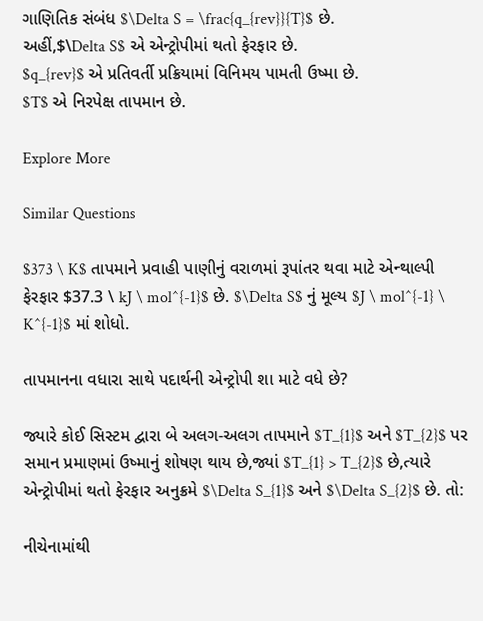ગાણિતિક સંબંધ $\Delta S = \frac{q_{rev}}{T}$ છે.
અહીં,$\Delta S$ એ એન્ટ્રોપીમાં થતો ફેરફાર છે.
$q_{rev}$ એ પ્રતિવર્તી પ્રક્રિયામાં વિનિમય પામતી ઉષ્મા છે.
$T$ એ નિરપેક્ષ તાપમાન છે.

Explore More

Similar Questions

$373 \ K$ તાપમાને પ્રવાહી પાણીનું વરાળમાં રૂપાંતર થવા માટે એન્થાલ્પી ફેરફાર $37.3 \ kJ \ mol^{-1}$ છે. $\Delta S$ નું મૂલ્ય $J \ mol^{-1} \ K^{-1}$ માં શોધો.

તાપમાનના વધારા સાથે પદાર્થની એન્ટ્રોપી શા માટે વધે છે?

જ્યારે કોઈ સિસ્ટમ દ્વારા બે અલગ-અલગ તાપમાને $T_{1}$ અને $T_{2}$ પર સમાન પ્રમાણમાં ઉષ્માનું શોષણ થાય છે,જ્યાં $T_{1} > T_{2}$ છે,ત્યારે એન્ટ્રોપીમાં થતો ફેરફાર અનુક્રમે $\Delta S_{1}$ અને $\Delta S_{2}$ છે. તો:

નીચેનામાંથી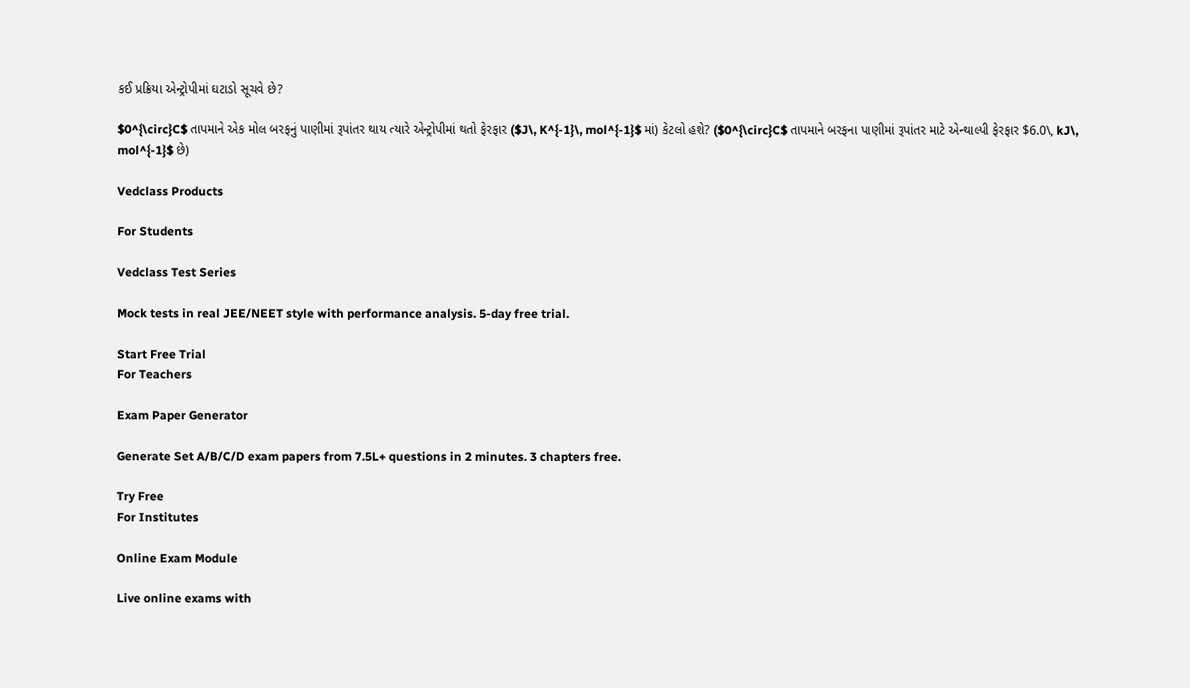કઈ પ્રક્રિયા એન્ટ્રોપીમાં ઘટાડો સૂચવે છે?

$0^{\circ}C$ તાપમાને એક મોલ બરફનું પાણીમાં રૂપાંતર થાય ત્યારે એન્ટ્રોપીમાં થતો ફેરફાર ($J\, K^{-1}\, mol^{-1}$ માં) કેટલો હશે? ($0^{\circ}C$ તાપમાને બરફના પાણીમાં રૂપાંતર માટે એન્થાલ્પી ફેરફાર $6.0\, kJ\, mol^{-1}$ છે)

Vedclass Products

For Students

Vedclass Test Series

Mock tests in real JEE/NEET style with performance analysis. 5-day free trial.

Start Free Trial
For Teachers

Exam Paper Generator

Generate Set A/B/C/D exam papers from 7.5L+ questions in 2 minutes. 3 chapters free.

Try Free
For Institutes

Online Exam Module

Live online exams with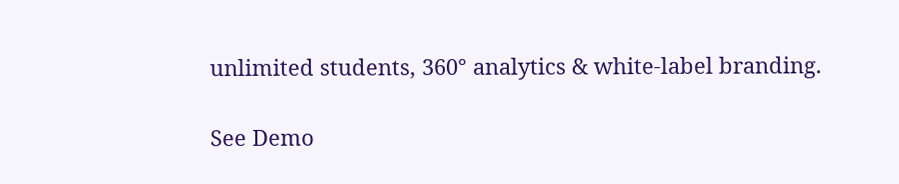unlimited students, 360° analytics & white-label branding.

See Demo